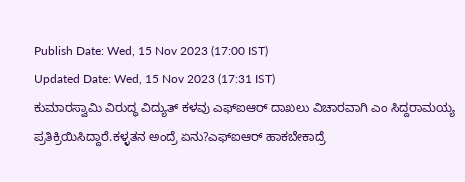Publish Date: Wed, 15 Nov 2023 (17:00 IST)
Updated Date: Wed, 15 Nov 2023 (17:31 IST)
ಕುಮಾರಸ್ವಾಮಿ ವಿರುದ್ಧ ವಿದ್ಯುತ್ ಕಳವು ಎಫ್ಐಆರ್ ದಾಖಲು ವಿಚಾರವಾಗಿ ಎಂ ಸಿದ್ದರಾಮಯ್ಯ ಪ್ರತಿಕ್ರಿಯಿಸಿದ್ದಾರೆ.ಕಳ್ಳತನ ಅಂದ್ರೆ ಏನು?ಎಫ್ಐಆರ್ ಹಾಕಬೇಕಾದ್ರೆ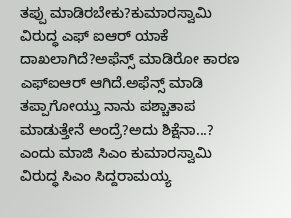ತಪ್ಪು ಮಾಡಿರಬೇಕು?ಕುಮಾರಸ್ವಾಮಿ ವಿರುದ್ಧ ಎಫ್ ಐಆರ್ ಯಾಕೆ ದಾಖಲಾಗಿದೆ?ಅಫೆನ್ಸ್ ಮಾಡಿರೋ ಕಾರಣ ಎಫ್ಐಆರ್ ಆಗಿದೆ.ಅಫೆನ್ಸ್ ಮಾಡಿ ತಪ್ಪಾಗೋಯ್ತು ನಾನು ಪಶ್ಚಾತಾಪ ಮಾಡುತ್ತೇನೆ ಅಂದ್ರೆ?ಅದು ಶಿಕ್ಷೆನಾ...? ಎಂದು ಮಾಜಿ ಸಿಎಂ ಕುಮಾರಸ್ವಾಮಿ ವಿರುದ್ಧ ಸಿಎಂ ಸಿದ್ದರಾಮಯ್ಯ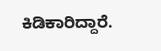ಕಿಡಿಕಾರಿದ್ದಾರೆ.